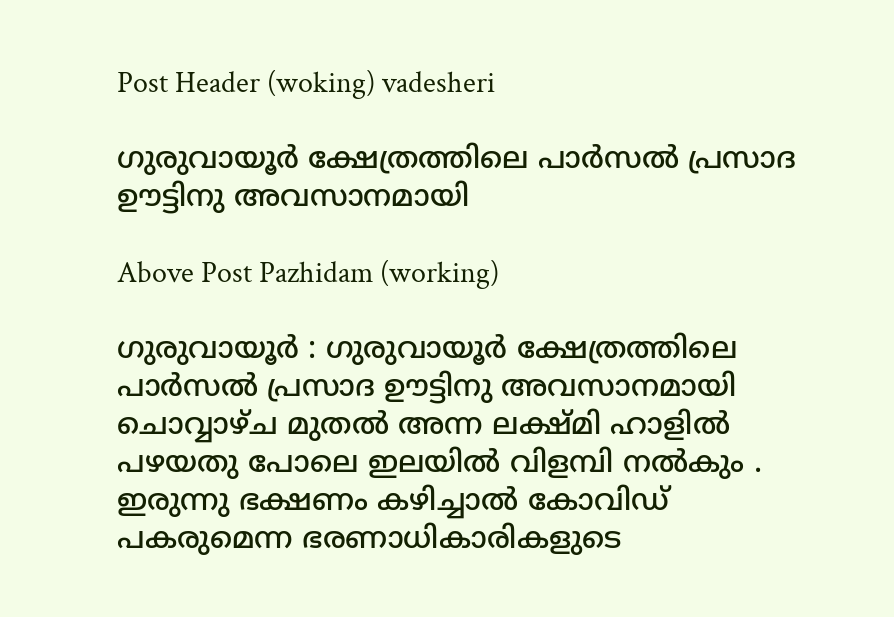Post Header (woking) vadesheri

ഗുരുവായൂർ ക്ഷേത്രത്തിലെ പാർസൽ പ്രസാദ ഊട്ടിനു അവസാനമായി

Above Post Pazhidam (working)

ഗുരുവായൂർ : ഗുരുവായൂർ ക്ഷേത്രത്തിലെ പാർസൽ പ്രസാദ ഊട്ടിനു അവസാനമായി ചൊവ്വാഴ്ച മുതൽ അന്ന ലക്ഷ്മി ഹാളിൽ പഴയതു പോലെ ഇലയിൽ വിളമ്പി നൽകും . ഇരുന്നു ഭക്ഷണം കഴിച്ചാൽ കോവിഡ് പകരുമെന്ന ഭരണാധികാരികളുടെ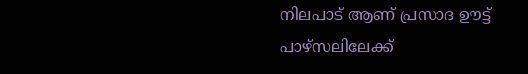നിലപാട് ആണ് പ്രസാദ ഊട്ട് പാഴ്സലിലേക്ക്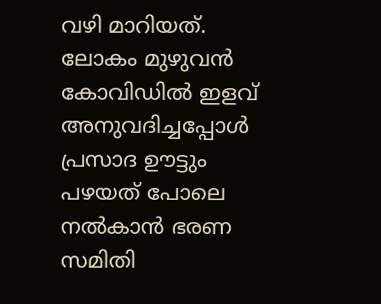വഴി മാറിയത്. ലോകം മുഴുവൻ കോവിഡിൽ ഇളവ് അനുവദിച്ചപ്പോൾ പ്രസാദ ഊട്ടും പഴയത് പോലെ നൽകാൻ ഭരണ സമിതി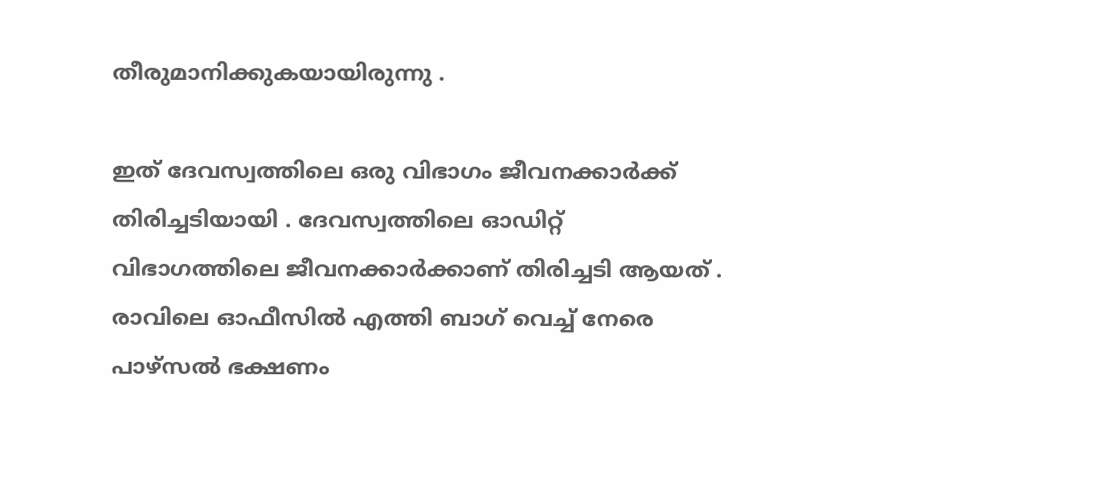തീരുമാനിക്കുകയായിരുന്നു .

ഇത് ദേവസ്വത്തിലെ ഒരു വിഭാഗം ജീവനക്കാർക്ക് തിരിച്ചടിയായി . ദേവസ്വത്തിലെ ഓഡിറ്റ് വിഭാഗത്തിലെ ജീവനക്കാർക്കാണ് തിരിച്ചടി ആയത് . രാവിലെ ഓഫീസിൽ എത്തി ബാഗ് വെച്ച് നേരെ പാഴ്സൽ ഭക്ഷണം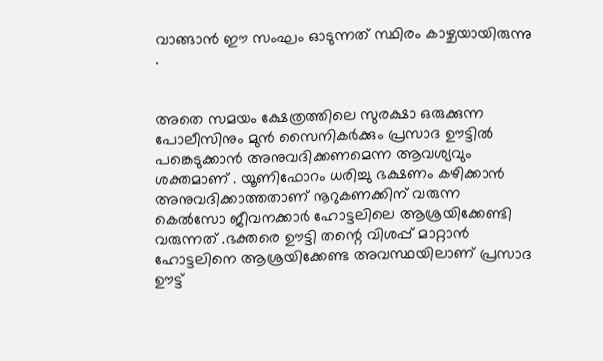വാങ്ങാൻ ഈ സംഘം ഓടുന്നത് സ്ഥിരം കാഴ്ചയായിരുന്നു .


അതെ സമയം ക്ഷേത്രത്തിലെ സുരക്ഷാ ഒരുക്കുന്ന പോലീസിനും മുൻ സൈനികർക്കും പ്രസാദ ഊട്ടിൽ പങ്കെടുക്കാൻ അനുവദിക്കണമെന്ന ആവശ്യവും ശക്തമാണ് . യൂണിഫോറം ധരിച്ചു ഭക്ഷണം കഴിക്കാൻ അനുവദിക്കാത്തതാണ് നൂറുകണക്കിന് വരുന്ന കെൽസോ ജീവനക്കാർ ഹോട്ടലിലെ ആശ്രയിക്കേണ്ടി വരുന്നത് .ഭക്തരെ ഊട്ടി തന്റെ വിശപ്പ് മാറ്റാൻ ഹോട്ടലിനെ ആശ്രയിക്കേണ്ട അവസ്ഥയിലാണ് പ്രസാദ ഊട്ട്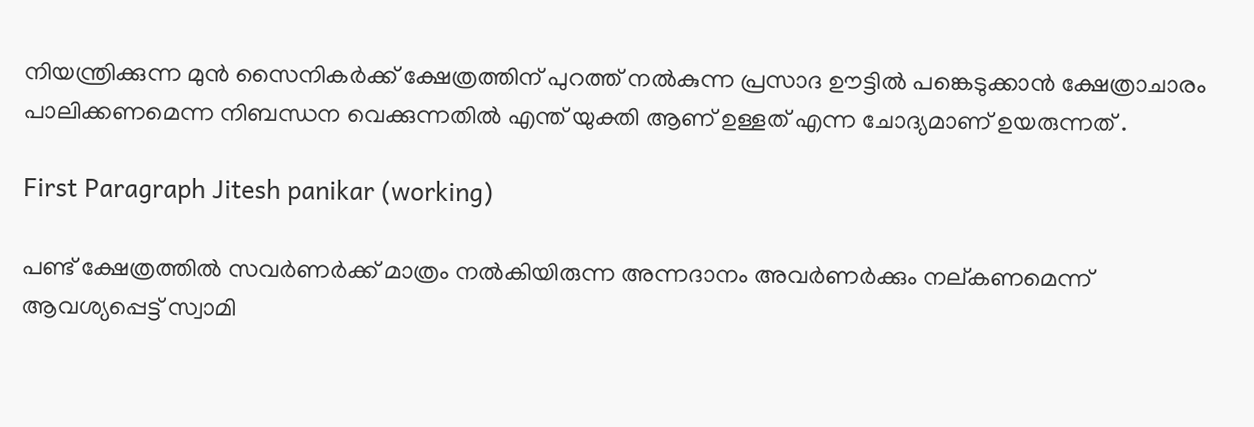നിയന്ത്രിക്കുന്ന മുൻ സൈനികർക്ക് ക്ഷേത്രത്തിന് പുറത്ത് നൽകുന്ന പ്രസാദ ഊട്ടിൽ പങ്കെടുക്കാൻ ക്ഷേത്രാചാരം പാലിക്കണമെന്ന നിബന്ധന വെക്കുന്നതിൽ എന്ത് യുക്തി ആണ് ഉള്ളത് എന്ന ചോദ്യമാണ് ഉയരുന്നത് .

First Paragraph Jitesh panikar (working)

പണ്ട് ക്ഷേത്രത്തിൽ സവർണർക്ക് മാത്രം നൽകിയിരുന്ന അന്നദാനം അവർണർക്കും നല്കണമെന്ന് ആവശ്യപ്പെട്ട് സ്വാമി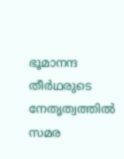ഭൂമാനന്ദ തീർഥരുടെ നേതൃത്വത്തിൽ സമര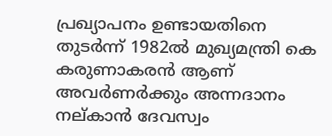പ്രഖ്യാപനം ഉണ്ടായതിനെ തുടർന്ന് 1982ൽ മുഖ്യമന്ത്രി കെ കരുണാകരൻ ആണ് അവർണർക്കും അന്നദാനം നല്കാൻ ദേവസ്വം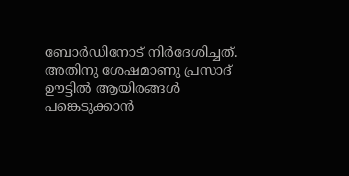ബോർഡിനോട് നിർദേശിച്ചത്. അതിനു ശേഷമാണു പ്രസാദ് ഊട്ടിൽ ആയിരങ്ങൾ പങ്കെടുക്കാൻ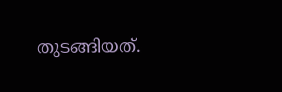തുടങ്ങിയത്.